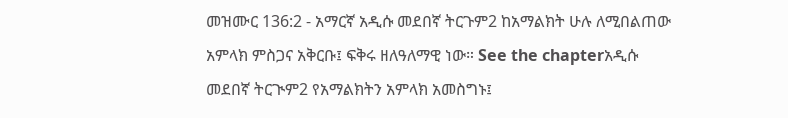መዝሙር 136:2 - አማርኛ አዲሱ መደበኛ ትርጉም2 ከአማልክት ሁሉ ለሚበልጠው አምላክ ምስጋና አቅርቡ፤ ፍቅሩ ዘለዓለማዊ ነው። See the chapterአዲሱ መደበኛ ትርጒም2 የአማልክትን አምላክ አመስግኑ፤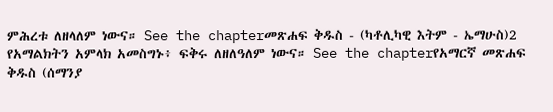ምሕረቱ ለዘላለም ነውና። See the chapterመጽሐፍ ቅዱስ - (ካቶሊካዊ እትም - ኤማሁስ)2 የአማልክትን አምላክ አመስግኑ፥ ፍቅሩ ለዘለዓለም ነውና። See the chapterየአማርኛ መጽሐፍ ቅዱስ (ሰማንያ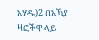አሃዱ)2 በአኻያ ዛፎችዋ ላይ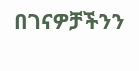በገናዎቻችንን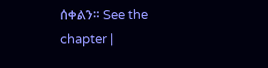ሰቀልን። See the chapter |